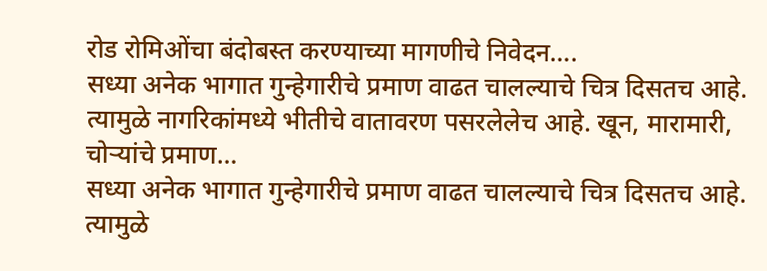रोड रोमिओंचा बंदोबस्त करण्याच्या मागणीचे निवेदन….
सध्या अनेक भागात गुन्हेगारीचे प्रमाण वाढत चालल्याचे चित्र दिसतच आहे. त्यामुळे नागरिकांमध्ये भीतीचे वातावरण पसरलेलेच आहे. खून, मारामारी, चोऱ्यांचे प्रमाण…
सध्या अनेक भागात गुन्हेगारीचे प्रमाण वाढत चालल्याचे चित्र दिसतच आहे. त्यामुळे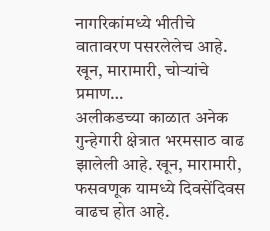नागरिकांमध्ये भीतीचे वातावरण पसरलेलेच आहे. खून, मारामारी, चोऱ्यांचे प्रमाण…
अलीकडच्या काळात अनेक गुन्हेगारी क्षेत्रात भरमसाठ वाढ झालेली आहे. खून, मारामारी, फसवणूक यामध्ये दिवसेंदिवस वाढच होत आहे.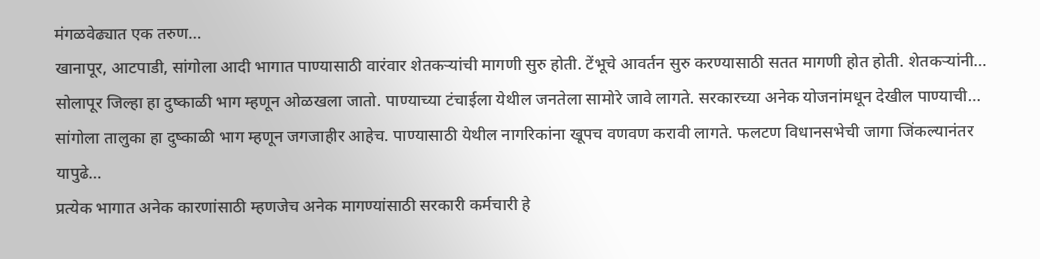मंगळवेढ्यात एक तरुण…
खानापूर, आटपाडी, सांगोला आदी भागात पाण्यासाठी वारंवार शेतकऱ्यांची मागणी सुरु होती. टेंभूचे आवर्तन सुरु करण्यासाठी सतत मागणी होत होती. शेतकऱ्यांनी…
सोलापूर जिल्हा हा दुष्काळी भाग म्हणून ओळखला जातो. पाण्याच्या टंचाईला येथील जनतेला सामोरे जावे लागते. सरकारच्या अनेक योजनांमधून देखील पाण्याची…
सांगोला तालुका हा दुष्काळी भाग म्हणून जगजाहीर आहेच. पाण्यासाठी येथील नागरिकांना खूपच वणवण करावी लागते. फलटण विधानसभेची जागा जिंकल्यानंतर यापुढे…
प्रत्येक भागात अनेक कारणांसाठी म्हणजेच अनेक मागण्यांसाठी सरकारी कर्मचारी हे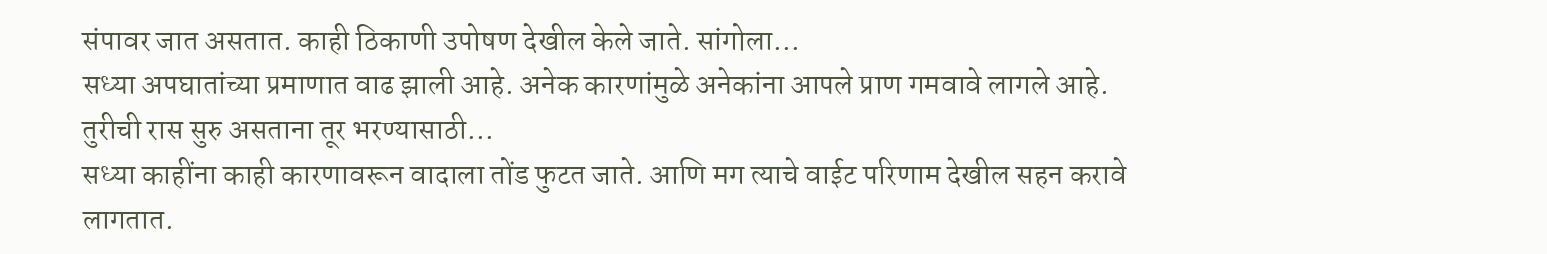संपावर जात असतात. काही ठिकाणी उपोषण देखील केले जाते. सांगोला…
सध्या अपघातांच्या प्रमाणात वाढ झाली आहे. अनेक कारणांमुळे अनेकांना आपले प्राण गमवावे लागले आहे. तुरीची रास सुरु असताना तूर भरण्यासाठी…
सध्या काहींना काही कारणावरून वादाला तोंड फुटत जाते. आणि मग त्याचे वाईट परिणाम देखील सहन करावे लागतात.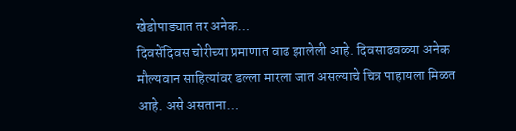खेडोपाड्यात तर अनेक…
दिवसेंदिवस चोरीच्या प्रमाणात वाढ झालेली आहे. दिवसाढवळ्या अनेक मौल्यवान साहित्यांवर डल्ला मारला जात असल्याचे चित्र पाहायला मिळत आहे. असे असताना…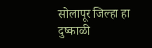सोलापूर जिल्हा हा दुष्काळी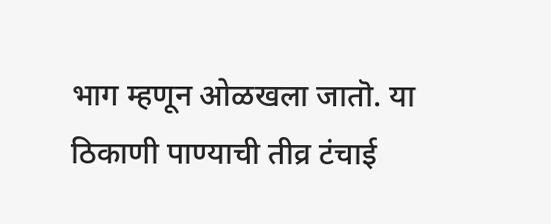भाग म्हणून ओळखला जातॊ. या ठिकाणी पाण्याची तीव्र टंचाई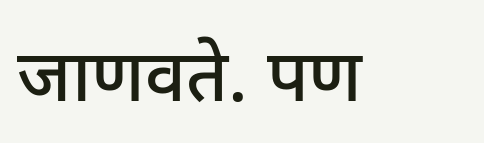जाणवते. पण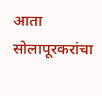आता सोलापूरकरांचा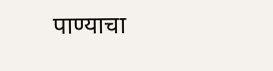पाण्याचा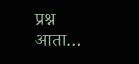प्रश्न आता…